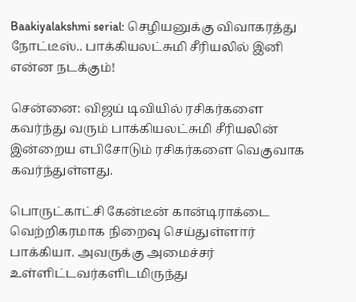Baakiyalakshmi serial: செழியனுக்கு விவாகரத்து நோட்டீஸ்.. பாக்கியலட்சுமி சீரியலில் இனி என்ன நடக்கும்!

சென்னை: விஜய் டிவியில் ரசிகர்களை கவர்ந்து வரும் பாக்கியலட்சுமி சீரியலின் இன்றைய எபிசோடும் ரசிகர்களை வெகுவாக கவர்ந்துள்ளது.

பொருட்காட்சி கேன்டீன் கான்டிராக்டை வெற்றிகரமாக நிறைவு செய்துள்ளார் பாக்கியா. அவருக்கு அமைச்சர் உள்ளிட்டவர்களிடமிருந்து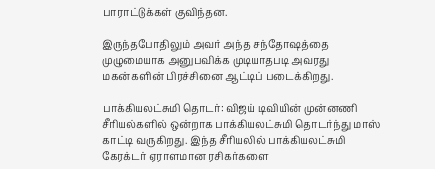பாராட்டுக்கள் குவிந்தன.

இருந்தபோதிலும் அவர் அந்த சந்தோஷத்தை முழுமையாக அனுபவிக்க முடியாதபடி அவரது மகன்களின் பிரச்சினை ஆட்டிப் படைக்கிறது.

பாக்கியலட்சுமி தொடர்: விஜய் டிவியின் முன்னணி சீரியல்களில் ஒன்றாக பாக்கியலட்சுமி தொடர்ந்து மாஸ் காட்டி வருகிறது. இந்த சீரியலில் பாக்கியலட்சுமி கேரக்டர் ஏராளமான ரசிகர்களை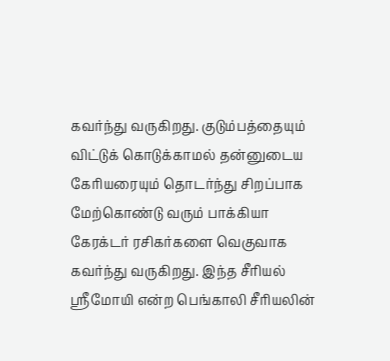கவர்ந்து வருகிறது. குடும்பத்தையும் விட்டுக் கொடுக்காமல் தன்னுடைய கேரியரையும் தொடர்ந்து சிறப்பாக மேற்கொண்டு வரும் பாக்கியா கேரக்டர் ரசிகர்களை வெகுவாக கவர்ந்து வருகிறது. இந்த சீரியல் ஸ்ரீமோயி என்ற பெங்காலி சீரியலின்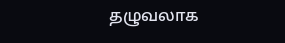தழுவலாக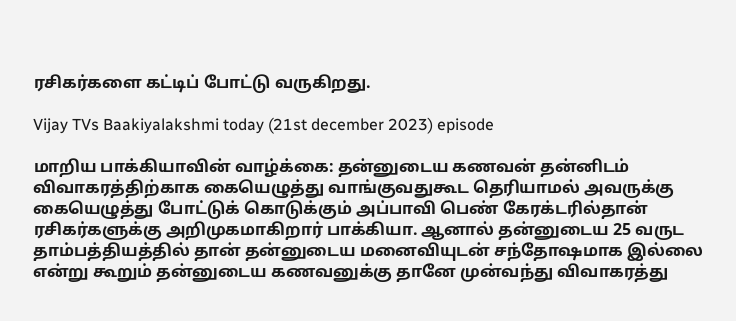ரசிகர்களை கட்டிப் போட்டு வருகிறது.

Vijay TVs Baakiyalakshmi today (21st december 2023) episode

மாறிய பாக்கியாவின் வாழ்க்கை: தன்னுடைய கணவன் தன்னிடம் விவாகரத்திற்காக கையெழுத்து வாங்குவதுகூட தெரியாமல் அவருக்கு கையெழுத்து போட்டுக் கொடுக்கும் அப்பாவி பெண் கேரக்டரில்தான் ரசிகர்களுக்கு அறிமுகமாகிறார் பாக்கியா. ஆனால் தன்னுடைய 25 வருட தாம்பத்தியத்தில் தான் தன்னுடைய மனைவியுடன் சந்தோஷமாக இல்லை என்று கூறும் தன்னுடைய கணவனுக்கு தானே முன்வந்து விவாகரத்து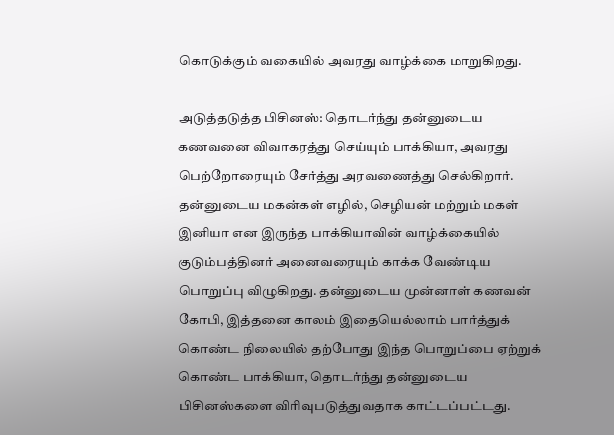கொடுக்கும் வகையில் அவரது வாழ்க்கை மாறுகிறது.

அடுத்தடுத்த பிசினஸ்: தொடர்ந்து தன்னுடைய கணவனை விவாகரத்து செய்யும் பாக்கியா, அவரது பெற்றோரையும் சேர்த்து அரவணைத்து செல்கிறார். தன்னுடைய மகன்கள் எழில், செழியன் மற்றும் மகள் இனியா என இருந்த பாக்கியாவின் வாழ்க்கையில் குடும்பத்தினர் அனைவரையும் காக்க வேண்டிய பொறுப்பு விழுகிறது. தன்னுடைய முன்னாள் கணவன் கோபி, இத்தனை காலம் இதையெல்லாம் பார்த்துக் கொண்ட நிலையில் தற்போது இந்த பொறுப்பை ஏற்றுக் கொண்ட பாக்கியா, தொடர்ந்து தன்னுடைய பிசினஸ்களை விரிவுபடுத்துவதாக காட்டப்பட்டது.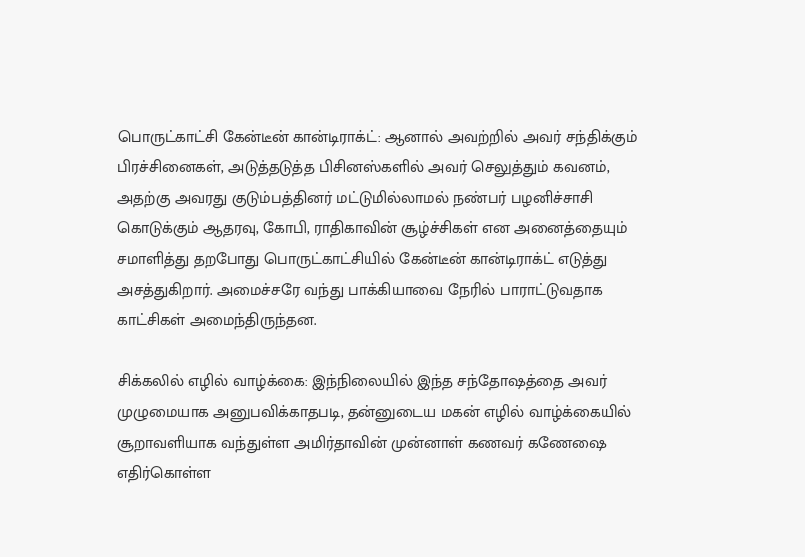பொருட்காட்சி கேன்டீன் கான்டிராக்ட்: ஆனால் அவற்றில் அவர் சந்திக்கும் பிரச்சினைகள், அடுத்தடுத்த பிசினஸ்களில் அவர் செலுத்தும் கவனம், அதற்கு அவரது குடும்பத்தினர் மட்டுமில்லாமல் நண்பர் பழனிச்சாசி கொடுக்கும் ஆதரவு, கோபி, ராதிகாவின் சூழ்ச்சிகள் என அனைத்தையும் சமாளித்து தறபோது பொருட்காட்சியில் கேன்டீன் கான்டிராக்ட் எடுத்து அசத்துகிறார். அமைச்சரே வந்து பாக்கியாவை நேரில் பாராட்டுவதாக காட்சிகள் அமைந்திருந்தன.

சிக்கலில் எழில் வாழ்க்கை: இந்நிலையில் இந்த சந்தோஷத்தை அவர் முழுமையாக அனுபவிக்காதபடி, தன்னுடைய மகன் எழில் வாழ்க்கையில் சூறாவளியாக வந்துள்ள அமிர்தாவின் முன்னாள் கணவர் கணேஷை எதிர்கொள்ள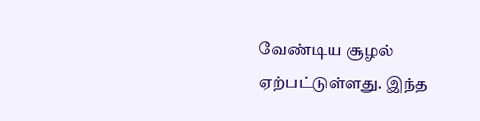வேண்டிய சூழல் ஏற்பட்டுள்ளது. இந்த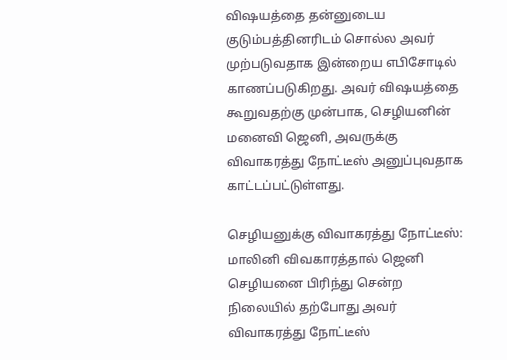விஷயத்தை தன்னுடைய குடும்பத்தினரிடம் சொல்ல அவர் முற்படுவதாக இன்றைய எபிசோடில் காணப்படுகிறது. அவர் விஷயத்தை கூறுவதற்கு முன்பாக, செழியனின் மனைவி ஜெனி, அவருக்கு விவாகரத்து நோட்டீஸ் அனுப்புவதாக காட்டப்பட்டுள்ளது.

செழியனுக்கு விவாகரத்து நோட்டீஸ்: மாலினி விவகாரத்தால் ஜெனி செழியனை பிரிந்து சென்ற நிலையில் தற்போது அவர் விவாகரத்து நோட்டீஸ்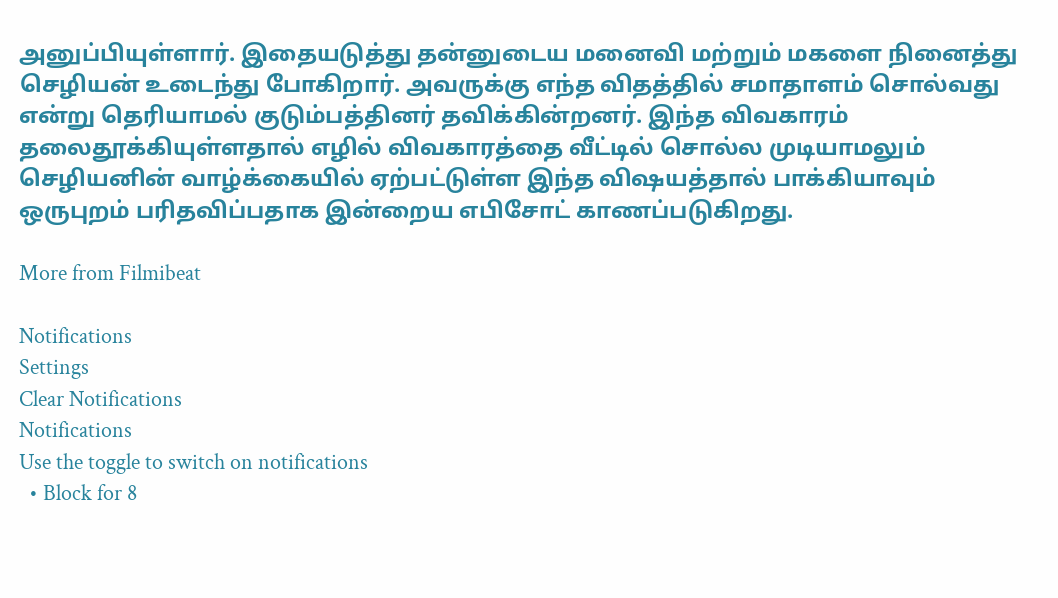அனுப்பியுள்ளார். இதையடுத்து தன்னுடைய மனைவி மற்றும் மகளை நினைத்து செழியன் உடைந்து போகிறார். அவருக்கு எந்த விதத்தில் சமாதாளம் சொல்வது என்று தெரியாமல் குடும்பத்தினர் தவிக்கின்றனர். இந்த விவகாரம் தலைதூக்கியுள்ளதால் எழில் விவகாரத்தை வீட்டில் சொல்ல முடியாமலும் செழியனின் வாழ்க்கையில் ஏற்பட்டுள்ள இந்த விஷயத்தால் பாக்கியாவும் ஒருபுறம் பரிதவிப்பதாக இன்றைய எபிசோட் காணப்படுகிறது.

More from Filmibeat

Notifications
Settings
Clear Notifications
Notifications
Use the toggle to switch on notifications
  • Block for 8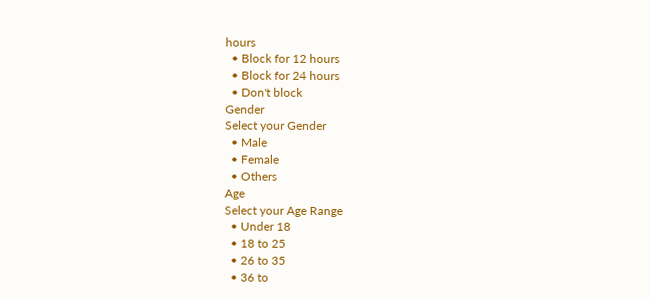hours
  • Block for 12 hours
  • Block for 24 hours
  • Don't block
Gender
Select your Gender
  • Male
  • Female
  • Others
Age
Select your Age Range
  • Under 18
  • 18 to 25
  • 26 to 35
  • 36 to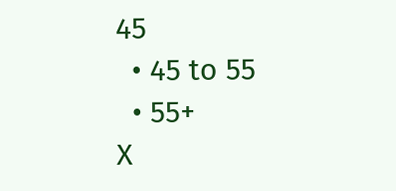45
  • 45 to 55
  • 55+
X